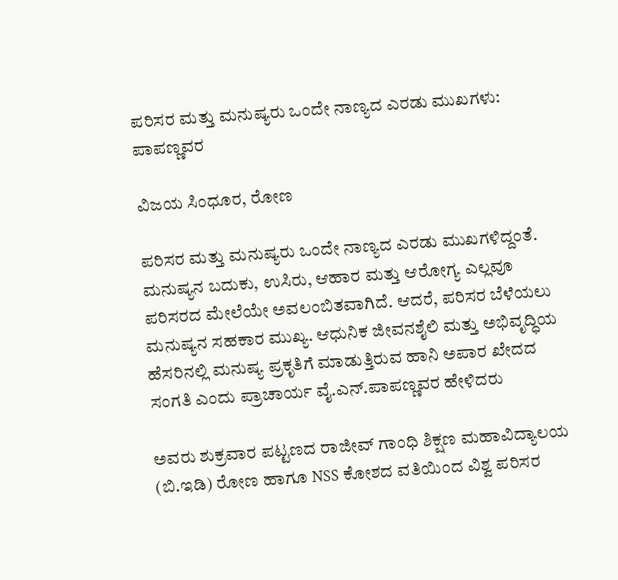ಪರಿಸರ ಮತ್ತು ಮನುಷ್ಯರು ಒಂದೇ ನಾಣ್ಯದ ಎರಡು ಮುಖಗಳು: ಪಾಪಣ್ಣವರ

ವಿಜಯ ಸಿಂಧೂರ, ರೋಣ

ಪರಿಸರ ಮತ್ತು ಮನುಷ್ಯರು ಒಂದೇ ನಾಣ್ಯದ ಎರಡು ಮುಖಗಳಿದ್ದಂತೆ. ಮನುಷ್ಯನ ಬದುಕು, ಉಸಿರು, ಆಹಾರ ಮತ್ತು ಆರೋಗ್ಯ ಎಲ್ಲವೂ ಪರಿಸರದ ಮೇಲೆಯೇ ಅವಲಂಬಿತವಾಗಿದೆ. ಆದರೆ, ಪರಿಸರ ಬೆಳೆಯಲು ಮನುಷ್ಯನ ಸಹಕಾರ ಮುಖ್ಯ. ಆಧುನಿಕ ಜೀವನಶೈಲಿ ಮತ್ತು ಅಭಿವೃದ್ಧಿಯ ಹೆಸರಿನಲ್ಲಿ ಮನುಷ್ಯ ಪ್ರಕೃತಿಗೆ ಮಾಡುತ್ತಿರುವ ಹಾನಿ ಅಪಾರ ಖೇದದ ಸಂಗತಿ ಎಂದು ಪ್ರಾಚಾರ್ಯ ವೈ.ಎನ್.ಪಾಪಣ್ಣವರ ಹೇಳಿದರು

ಅವರು ಶುಕ್ರವಾರ ಪಟ್ಟಣದ ರಾಜೀವ್ ಗಾಂಧಿ ಶಿಕ್ಷಣ ಮಹಾವಿದ್ಯಾಲಯ (ಬಿ.ಇಡಿ) ರೋಣ ಹಾಗೂ NSS ಕೋಶದ ವತಿಯಿಂದ ವಿಶ್ವ ಪರಿಸರ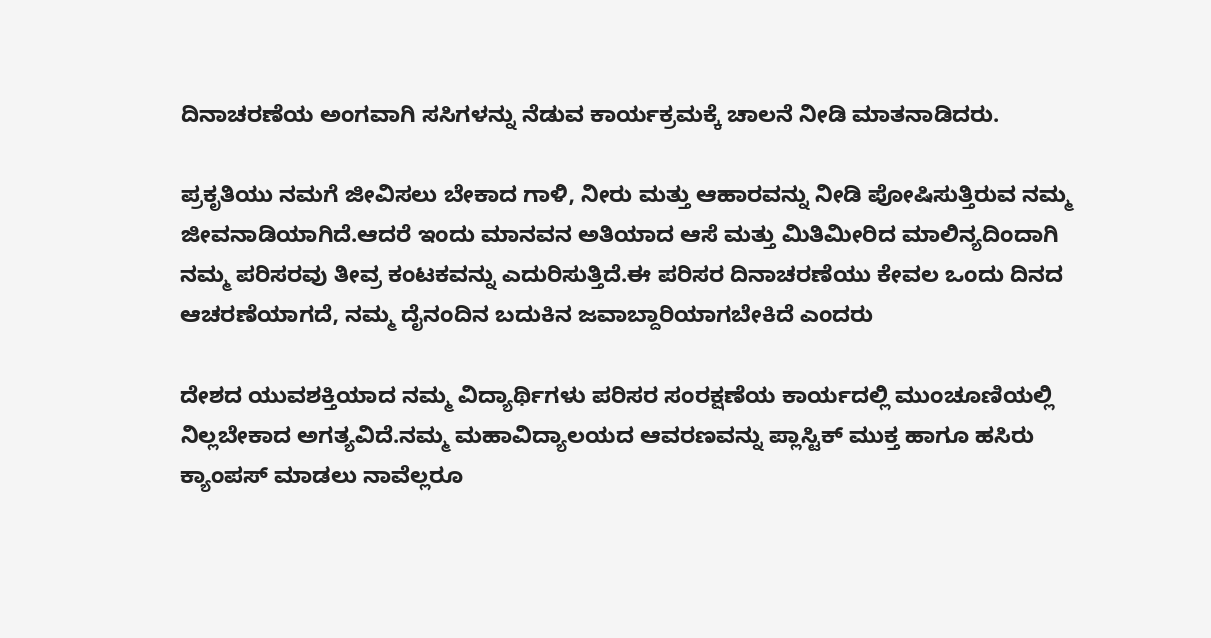ದಿನಾಚರಣೆಯ ಅಂಗವಾಗಿ ಸಸಿಗಳನ್ನು ನೆಡುವ ಕಾರ್ಯಕ್ರಮಕ್ಕೆ ಚಾಲನೆ ನೀಡಿ ಮಾತನಾಡಿದರು.

ಪ್ರಕೃತಿಯು ನಮಗೆ ಜೀವಿಸಲು ಬೇಕಾದ ಗಾಳಿ, ನೀರು ಮತ್ತು ಆಹಾರವನ್ನು ನೀಡಿ ಪೋಷಿಸುತ್ತಿರುವ ನಮ್ಮ ಜೀವನಾಡಿಯಾಗಿದೆ.ಆದರೆ ಇಂದು ಮಾನವನ ಅತಿಯಾದ ಆಸೆ ಮತ್ತು ಮಿತಿಮೀರಿದ ಮಾಲಿನ್ಯದಿಂದಾಗಿ ನಮ್ಮ ಪರಿಸರವು ತೀವ್ರ ಕಂಟಕವನ್ನು ಎದುರಿಸುತ್ತಿದೆ.ಈ ಪರಿಸರ ದಿನಾಚರಣೆಯು ಕೇವಲ ಒಂದು ದಿನದ ಆಚರಣೆಯಾಗದೆ, ನಮ್ಮ ದೈನಂದಿನ ಬದುಕಿನ ಜವಾಬ್ದಾರಿಯಾಗಬೇಕಿದೆ ಎಂದರು

ದೇಶದ ಯುವಶಕ್ತಿಯಾದ ನಮ್ಮ ವಿದ್ಯಾರ್ಥಿಗಳು ಪರಿಸರ ಸಂರಕ್ಷಣೆಯ ಕಾರ್ಯದಲ್ಲಿ ಮುಂಚೂಣಿಯಲ್ಲಿ ನಿಲ್ಲಬೇಕಾದ ಅಗತ್ಯವಿದೆ.ನಮ್ಮ ಮಹಾವಿದ್ಯಾಲಯದ ಆವರಣವನ್ನು ಪ್ಲಾಸ್ಟಿಕ್ ಮುಕ್ತ ಹಾಗೂ ಹಸಿರು ಕ್ಯಾಂಪಸ್ ಮಾಡಲು ನಾವೆಲ್ಲರೂ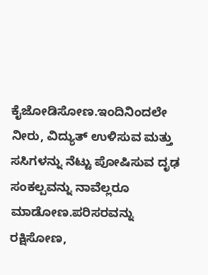ಕೈಜೋಡಿಸೋಣ.ಇಂದಿನಿಂದಲೇ ನೀರು, ವಿದ್ಯುತ್ ಉಳಿಸುವ ಮತ್ತು ಸಸಿಗಳನ್ನು ನೆಟ್ಟು ಪೋಷಿಸುವ ದೃಢ ಸಂಕಲ್ಪವನ್ನು ನಾವೆಲ್ಲರೂ ಮಾಡೋಣ.ಪರಿಸರವನ್ನು ರಕ್ಷಿಸೋಣ,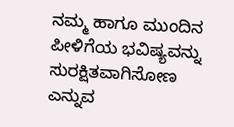ನಮ್ಮ ಹಾಗೂ ಮುಂದಿನ ಪೀಳಿಗೆಯ ಭವಿಷ್ಯವನ್ನು ಸುರಕ್ಷಿತವಾಗಿಸೋಣ ಎನ್ನುವ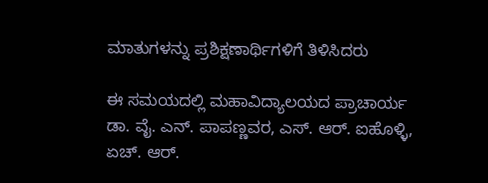ಮಾತುಗಳನ್ನು ಪ್ರಶಿಕ್ಷಣಾರ್ಥಿಗಳಿಗೆ ತಿಳಿಸಿದರು

ಈ ಸಮಯದಲ್ಲಿ ಮಹಾವಿದ್ಯಾಲಯದ ಪ್ರಾಚಾರ್ಯ ಡಾ. ವೈ. ಎನ್. ಪಾಪಣ್ಣವರ, ಎಸ್. ಆರ್. ಐಹೊಳ್ಳಿ, ಏಚ್. ಆರ್.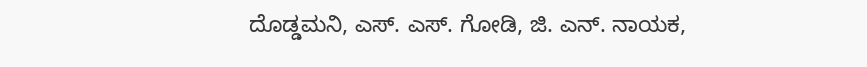ದೊಡ್ಡಮನಿ, ಎಸ್. ಎಸ್. ಗೋಡಿ, ಜಿ. ಎನ್. ನಾಯಕ,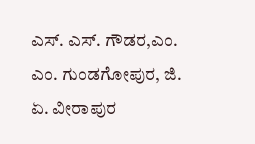ಎಸ್. ಎಸ್. ಗೌಡರ,ಎಂ. ಎಂ. ಗುಂಡಗೋಪುರ, ಜಿ. ಏ. ವೀರಾಪುರ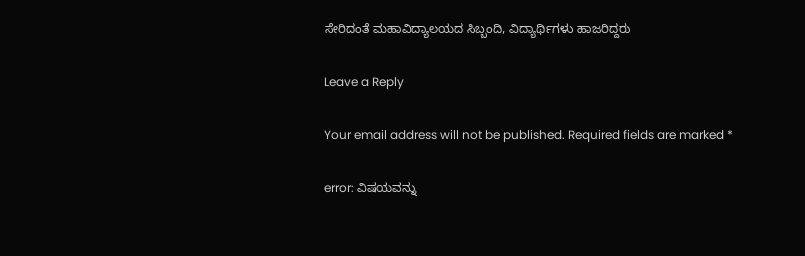ಸೇರಿದಂತೆ ಮಹಾವಿದ್ಯಾಲಯದ ಸಿಬ್ಬಂದಿ, ವಿದ್ಯಾರ್ಥಿಗಳು ಹಾಜರಿದ್ದರು

Leave a Reply

Your email address will not be published. Required fields are marked *

error: ವಿಷಯವನ್ನು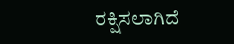ರಕ್ಷಿಸಲಾಗಿದೆ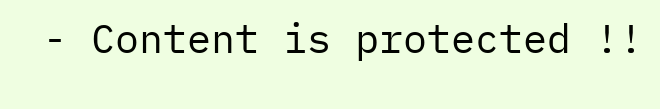- Content is protected !!